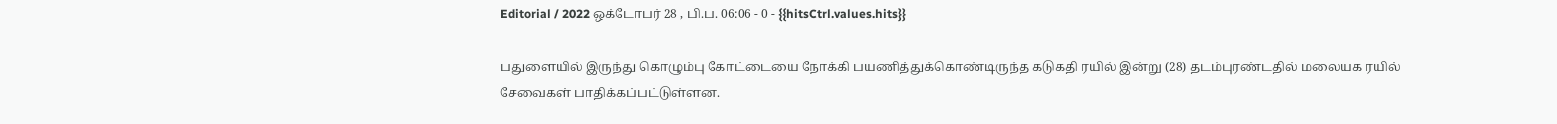Editorial / 2022 ஒக்டோபர் 28 , பி.ப. 06:06 - 0 - {{hitsCtrl.values.hits}}

பதுளையில் இருந்து கொழும்பு கோட்டையை நோக்கி பயணித்துக்கொண்டிருந்த கடுகதி ரயில் இன்று (28) தடம்புரண்டதில் மலையக ரயில் சேவைகள் பாதிக்கப்பட்டுள்ளன.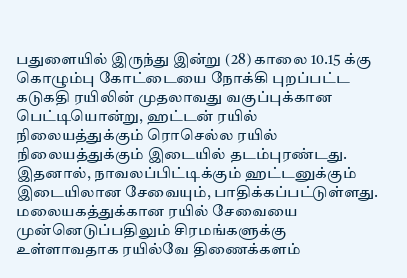பதுளையில் இருந்து இன்று (28) காலை 10.15 க்கு கொழும்பு கோட்டையை நோக்கி புறப்பட்ட கடுகதி ரயிலின் முதலாவது வகுப்புக்கான பெட்டியொன்று, ஹட்டன் ரயில் நிலையத்துக்கும் ரொசெல்ல ரயில் நிலையத்துக்கும் இடையில் தடம்புரண்டது.
இதனால், நாவலப்பிட்டிக்கும் ஹட்டனுக்கும் இடையிலான சேவையும், பாதிக்கப்பட்டுள்ளது. மலையகத்துக்கான ரயில் சேவையை முன்னெடுப்பதிலும் சிரமங்களுக்கு உள்ளாவதாக ரயில்வே திணைக்களம்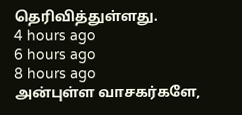தெரிவித்துள்ளது.
4 hours ago
6 hours ago
8 hours ago
அன்புள்ள வாசகர்களே,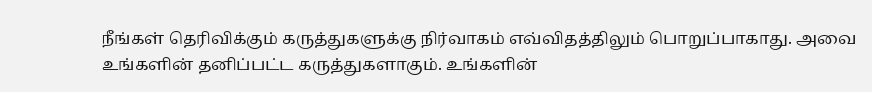நீங்கள் தெரிவிக்கும் கருத்துகளுக்கு நிர்வாகம் எவ்விதத்திலும் பொறுப்பாகாது. அவை உங்களின் தனிப்பட்ட கருத்துகளாகும். உங்களின்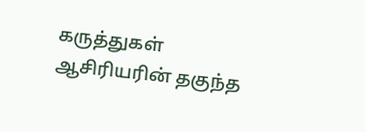கருத்துகள் ஆசிரியரின் தகுந்த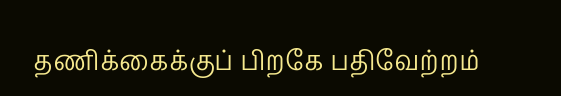தணிக்கைக்குப் பிறகே பதிவேற்றம்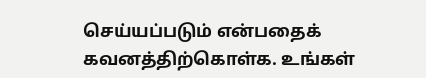செய்யப்படும் என்பதைக் கவனத்திற்கொள்க. உங்கள்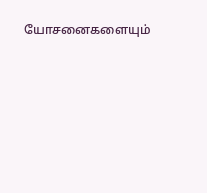யோசனைகளையும்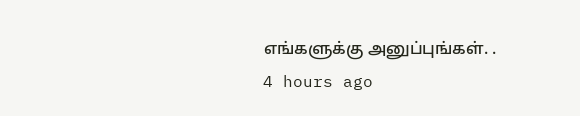எங்களுக்கு அனுப்புங்கள். .
4 hours ago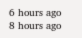6 hours ago
8 hours ago